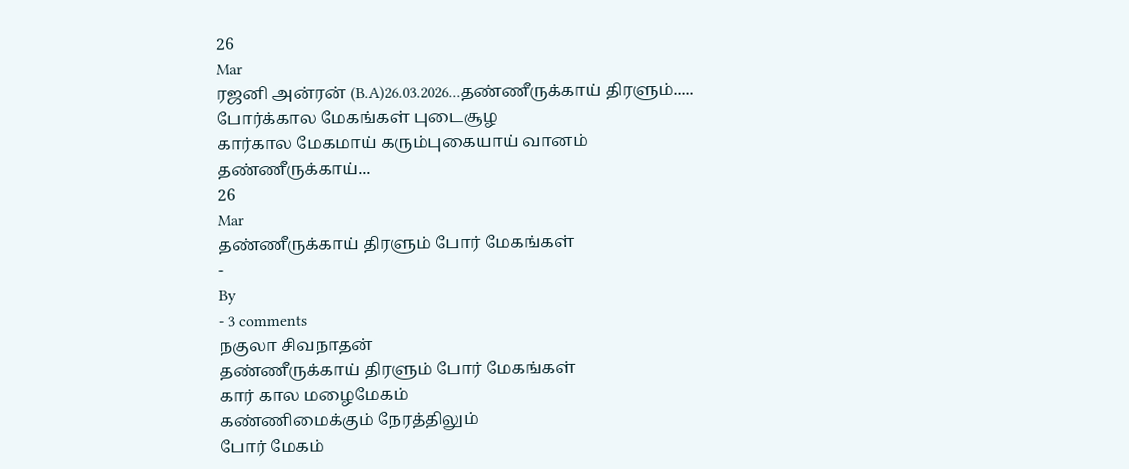26
Mar
ரஜனி அன்ரன் (B.A)26.03.2026...தண்ணீருக்காய் திரளும்.....
போர்க்கால மேகங்கள் புடைசூழ
கார்கால மேகமாய் கரும்புகையாய் வானம்
தண்ணீருக்காய்...
26
Mar
தண்ணீருக்காய் திரளும் போர் மேகங்கள்
-
By
- 3 comments
நகுலா சிவநாதன்
தண்ணீருக்காய் திரளும் போர் மேகங்கள்
கார் கால மழைமேகம்
கண்ணிமைக்கும் நேரத்திலும்
போர் மேகம்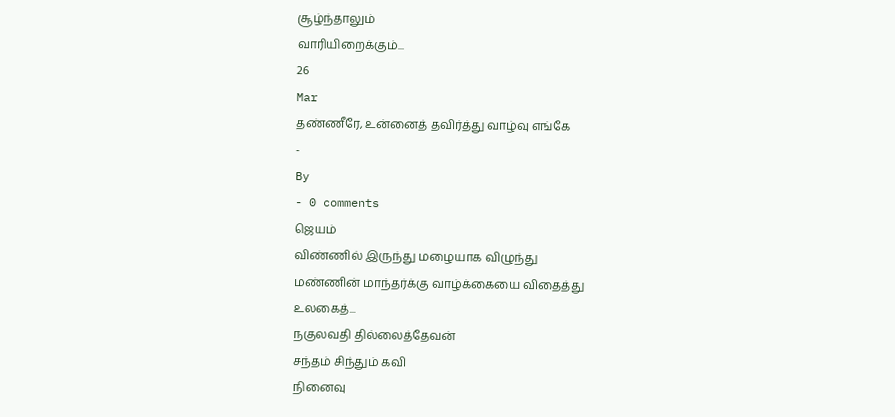சூழ்ந்தாலும்
வாரியிறைக்கும்...
26
Mar
தண்ணீரே, உன்னைத் தவிர்த்து வாழ்வு எங்கே
-
By
- 0 comments
ஜெயம்
விண்ணில் இருந்து மழையாக விழுந்து
மண்ணின் மாந்தர்க்கு வாழ்க்கையை விதைத்து
உலகைத்...
நகுலவதி தில்லைத்தேவன்
சந்தம் சிந்தும் கவி
நினைவு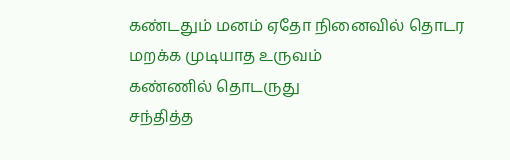கண்டதும் மனம் ஏதோ நினைவில் தொடர
மறக்க முடியாத உருவம்
கண்ணில் தொடருது
சந்தித்த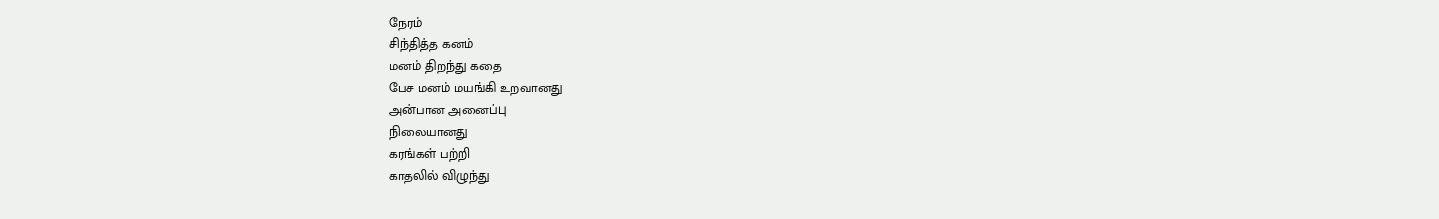நேரம்
சிந்தித்த கனம்
மனம் திறந்து கதை
பேச மனம் மயங்கி உறவானது
அன்பான அனைப்பு
நிலையானது
கரங்கள் பற்றி
காதலில் விழுந்து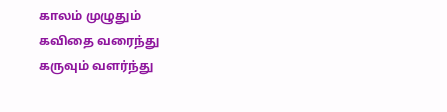காலம் முழுதும்
கவிதை வரைந்து
கருவும் வளர்ந்து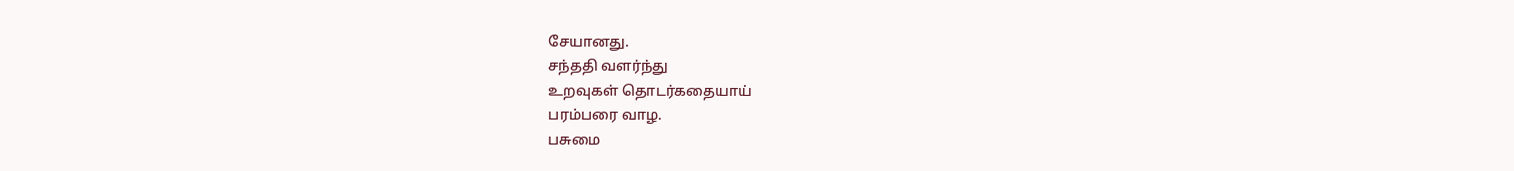சேயானது.
சந்ததி வளர்ந்து
உறவுகள் தொடர்கதையாய்
பரம்பரை வாழ.
பசுமை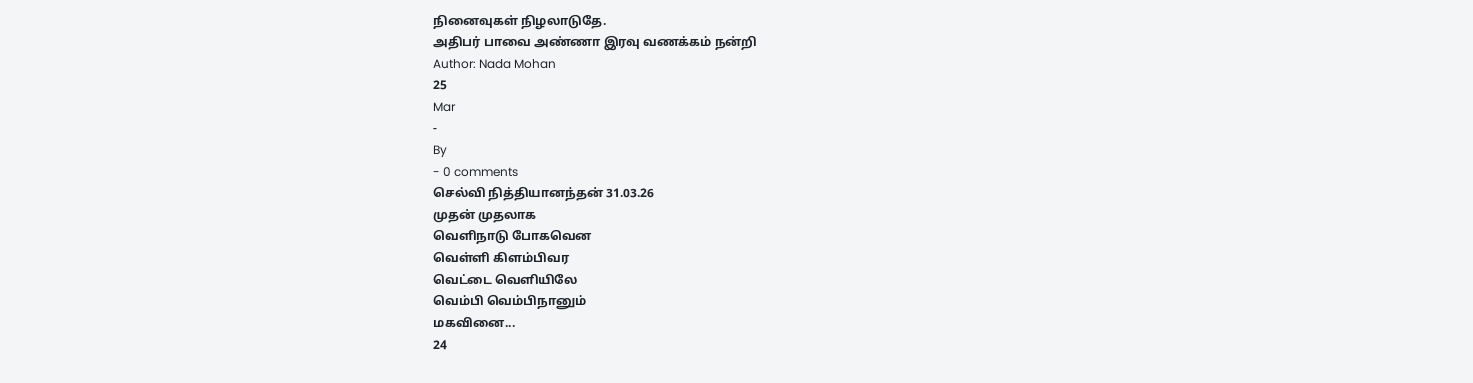நினைவுகள் நிழலாடுதே.
அதிபர் பாவை அண்ணா இரவு வணக்கம் நன்றி
Author: Nada Mohan
25
Mar
-
By
- 0 comments
செல்வி நித்தியானந்தன் 31.03.26
முதன் முதலாக
வெளிநாடு போகவென
வெள்ளி கிளம்பிவர
வெட்டை வெளியிலே
வெம்பி வெம்பிநானும்
மகவினை...
24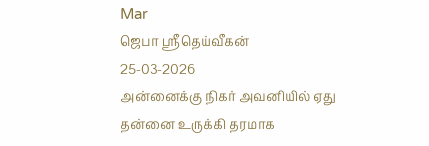Mar
ஜெபா ஸ்ரீதெய்வீகன்
25-03-2026
அன்னைக்கு நிகர் அவனியில் ஏது
தன்னை உருக்கி தரமாக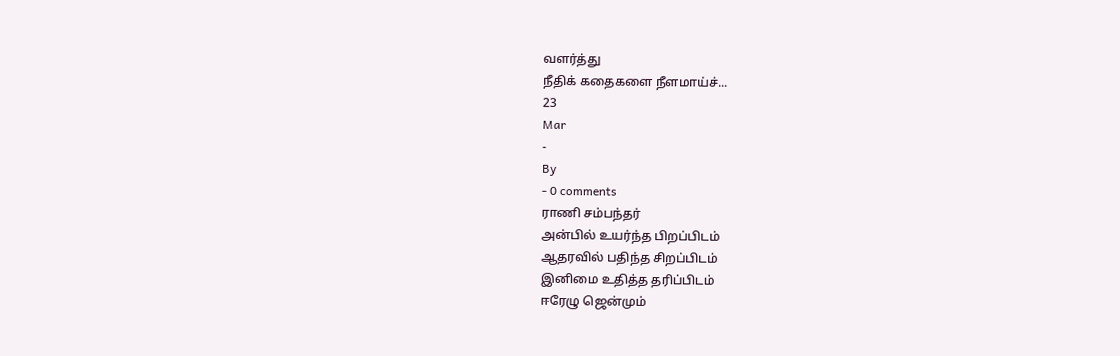வளர்த்து
நீதிக் கதைகளை நீளமாய்ச்...
23
Mar
-
By
- 0 comments
ராணி சம்பந்தர்
அன்பில் உயர்ந்த பிறப்பிடம்
ஆதரவில் பதிந்த சிறப்பிடம்
இனிமை உதித்த தரிப்பிடம்
ஈரேழு ஜென்மும்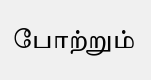போற்றும்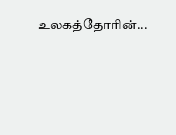உலகத்தோரின்...